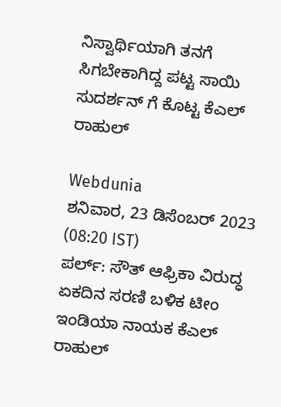ನಿಸ್ವಾರ್ಥಿಯಾಗಿ ತನಗೆ ಸಿಗಬೇಕಾಗಿದ್ದ ಪಟ್ಟ ಸಾಯಿ ಸುದರ್ಶನ್ ಗೆ ಕೊಟ್ಟ ಕೆಎಲ್ ರಾಹುಲ್

Webdunia
ಶನಿವಾರ, 23 ಡಿಸೆಂಬರ್ 2023 (08:20 IST)
ಪರ್ಲ್: ಸೌತ್ ಆಫ್ರಿಕಾ ವಿರುದ್ಧ ಏಕದಿನ ಸರಣಿ ಬಳಿಕ ಟೀಂ ಇಂಡಿಯಾ ನಾಯಕ ಕೆಎಲ್ ರಾಹುಲ್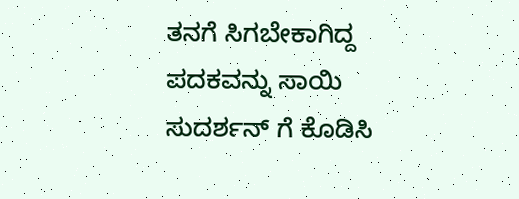ತನಗೆ ಸಿಗಬೇಕಾಗಿದ್ದ ಪದಕವನ್ನು ಸಾಯಿ ಸುದರ್ಶನ್ ಗೆ ಕೊಡಿಸಿ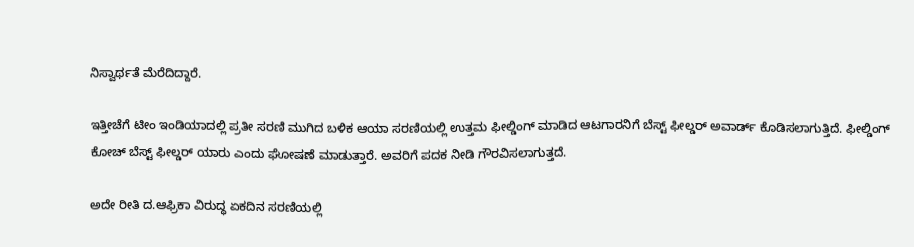ನಿಸ್ವಾರ್ಥತೆ ಮೆರೆದಿದ್ದಾರೆ.

ಇತ್ತೀಚೆಗೆ ಟೀಂ ಇಂಡಿಯಾದಲ್ಲಿ ಪ್ರತೀ ಸರಣಿ ಮುಗಿದ ಬಳಿಕ ಆಯಾ ಸರಣಿಯಲ್ಲಿ ಉತ್ತಮ ಫೀಲ್ಡಿಂಗ್ ಮಾಡಿದ ಆಟಗಾರನಿಗೆ ಬೆಸ್ಟ್ ಫೀಲ್ಡರ್ ಅವಾರ್ಡ್ ಕೊಡಿಸಲಾಗುತ್ತಿದೆ. ಫೀಲ್ಡಿಂಗ್ ಕೋಚ್ ಬೆಸ್ಟ್ ಫೀಲ್ಡರ್ ಯಾರು ಎಂದು ಘೋಷಣೆ ಮಾಡುತ್ತಾರೆ. ಅವರಿಗೆ ಪದಕ ನೀಡಿ ಗೌರವಿಸಲಾಗುತ್ತದೆ.

ಅದೇ ರೀತಿ ದ.ಆಫ್ರಿಕಾ ವಿರುದ್ಧ ಏಕದಿನ ಸರಣಿಯಲ್ಲಿ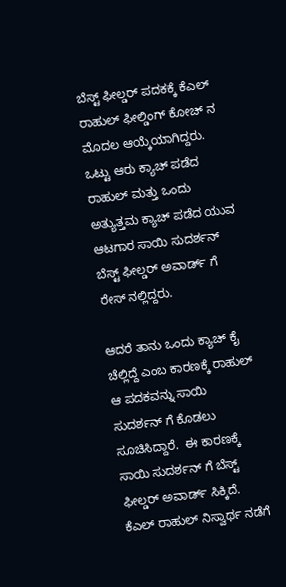ಬೆಸ್ಟ್ ಫೀಲ್ಡರ್ ಪದಕಕ್ಕೆ ಕೆಎಲ್ ರಾಹುಲ್ ಫೀಲ್ಡಿಂಗ್ ಕೋಚ್ ನ ಮೊದಲ ಆಯ್ಕೆಯಾಗಿದ್ದರು. ಒಟ್ಟು ಆರು ಕ್ಯಾಚ್ ಪಡೆದ ರಾಹುಲ್ ಮತ್ತು ಒಂದು ಅತ್ಯುತ್ತಮ ಕ್ಯಾಚ್ ಪಡೆದ ಯುವ ಆಟಗಾರ ಸಾಯಿ ಸುದರ್ಶನ್ ಬೆಸ್ಟ್ ಫೀಲ್ಡರ್ ಅವಾರ್ಡ್ ಗೆ ರೇಸ್ ನಲ್ಲಿದ್ದರು.

ಆದರೆ ತಾನು ಒಂದು ಕ್ಯಾಚ್ ಕೈ ಚೆಲ್ಲಿದ್ದೆ ಎಂಬ ಕಾರಣಕ್ಕೆ ರಾಹುಲ್ ಆ ಪದಕವನ್ನು ಸಾಯಿ ಸುದರ್ಶನ್ ಗೆ ಕೊಡಲು ಸೂಚಿಸಿದ್ದಾರೆ.  ಈ ಕಾರಣಕ್ಕೆ ಸಾಯಿ ಸುದರ್ಶನ್ ಗೆ ಬೆಸ್ಟ್ ಫೀಲ್ಡರ್ ಅವಾರ್ಡ್ ಸಿಕ್ಕಿದೆ. ಕೆಎಲ್ ರಾಹುಲ್ ನಿಸ್ವಾರ್ಥ ನಡೆಗೆ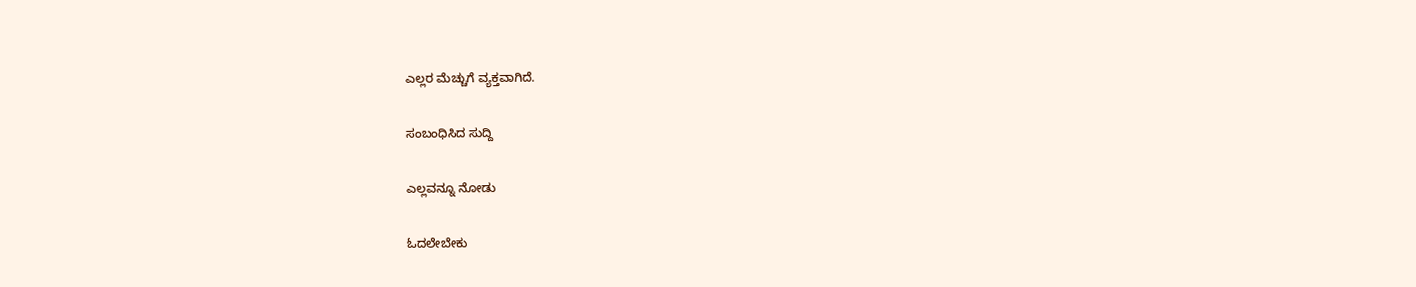ಎಲ್ಲರ ಮೆಚ್ಚುಗೆ ವ್ಯಕ್ತವಾಗಿದೆ.

ಸಂಬಂಧಿಸಿದ ಸುದ್ದಿ

ಎಲ್ಲವನ್ನೂ ನೋಡು

ಓದಲೇಬೇಕು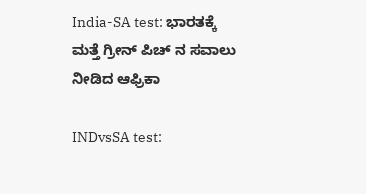India-SA test: ಭಾರತಕ್ಕೆ ಮತ್ತೆ ಗ್ರೀನ್ ಪಿಚ್ ನ ಸವಾಲು ನೀಡಿದ ಆಫ್ರಿಕಾ

INDvsSA test: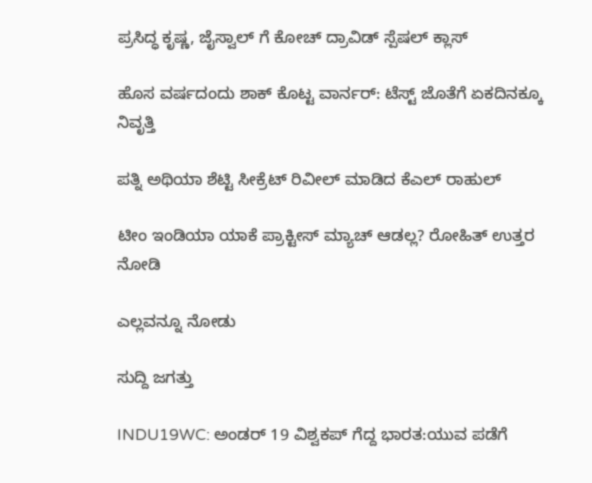ಪ್ರಸಿದ್ಧ ಕೃಷ್ಣ, ಜೈಸ್ವಾಲ್ ಗೆ ಕೋಚ್ ದ್ರಾವಿಡ್ ಸ್ಪೆಷಲ್ ಕ್ಲಾಸ್

ಹೊಸ ವರ್ಷದಂದು ಶಾಕ್ ಕೊಟ್ಟ ವಾರ್ನರ್: ಟೆಸ್ಟ್ ಜೊತೆಗೆ ಏಕದಿನಕ್ಕೂ ನಿವೃತ್ತಿ

ಪತ್ನಿ ಅಥಿಯಾ ಶೆಟ್ಟಿ ಸೀಕ್ರೆಟ್ ರಿವೀಲ್ ಮಾಡಿದ ಕೆಎಲ್ ರಾಹುಲ್

ಟೀಂ ಇಂಡಿಯಾ ಯಾಕೆ ಪ್ರಾಕ್ಟೀಸ್ ಮ್ಯಾಚ್ ಆಡಲ್ಲ? ರೋಹಿತ್ ಉತ್ತರ ನೋಡಿ

ಎಲ್ಲವನ್ನೂ ನೋಡು

ಸುದ್ದಿ ಜಗತ್ತು

INDU19WC: ಅಂಡರ್ 19 ವಿಶ್ವಕಪ್ ಗೆದ್ದ ಭಾರತ:ಯುವ ಪಡೆಗೆ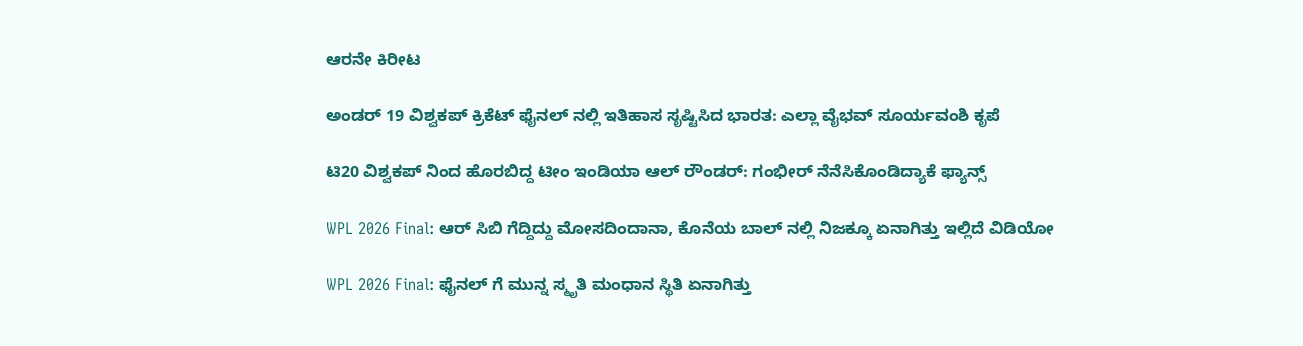ಆರನೇ ಕಿರೀಟ

ಅಂಡರ್ 19 ವಿಶ್ವಕಪ್ ಕ್ರಿಕೆಟ್ ಫೈನಲ್ ನಲ್ಲಿ ಇತಿಹಾಸ ಸೃಷ್ಟಿಸಿದ ಭಾರತ: ಎಲ್ಲಾ ವೈಭವ್ ಸೂರ್ಯವಂಶಿ ಕೃಪೆ

ಟಿ20 ವಿಶ್ವಕಪ್ ನಿಂದ ಹೊರಬಿದ್ದ ಟೀಂ ಇಂಡಿಯಾ ಆಲ್ ರೌಂಡರ್: ಗಂಭೀರ್ ನೆನೆಸಿಕೊಂಡಿದ್ಯಾಕೆ ಫ್ಯಾನ್ಸ್

WPL 2026 Final: ಆರ್ ಸಿಬಿ ಗೆದ್ದಿದ್ದು ಮೋಸದಿಂದಾನಾ, ಕೊನೆಯ ಬಾಲ್ ನಲ್ಲಿ ನಿಜಕ್ಕೂ ಏನಾಗಿತ್ತು ಇಲ್ಲಿದೆ ವಿಡಿಯೋ

WPL 2026 Final: ಫೈನಲ್ ಗೆ ಮುನ್ನ ಸ್ಮೃತಿ ಮಂಧಾನ ಸ್ಥಿತಿ ಏನಾಗಿತ್ತು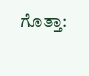ಗೊತ್ತಾ: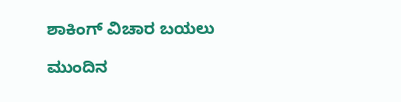ಶಾಕಿಂಗ್ ವಿಚಾರ ಬಯಲು

ಮುಂದಿನ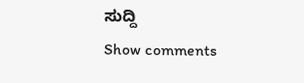ಸುದ್ದಿ
Show comments